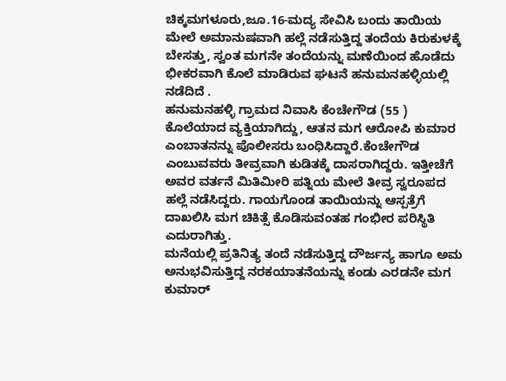ಚಿಕ್ಕಮಗಳೂರು,ಜೂ.16-ಮದ್ಯ ಸೇವಿಸಿ ಬಂದು ತಾಯಿಯ ಮೇಲೆ ಅಮಾನುಷವಾಗಿ ಹಲ್ಲೆ ನಡೆಸುತ್ತಿದ್ದ ತಂದೆಯ ಕಿರುಕುಳಕ್ಕೆ ಬೇಸತ್ತು, ಸ್ವಂತ ಮಗನೇ ತಂದೆಯನ್ನು ಮಣೆಯಿಂದ ಹೊಡೆದು ಭೀಕರವಾಗಿ ಕೊಲೆ ಮಾಡಿರುವ ಘಟನೆ ಹನುಮನಹಳ್ಳಿಯಲ್ಲಿ ನಡೆದಿದೆ .
ಹನುಮನಹಳ್ಳಿ ಗ್ರಾಮದ ನಿವಾಸಿ ಕೆಂಚೇಗೌಡ (55 ) ಕೊಲೆಯಾದ ವ್ಯಕ್ತಿಯಾಗಿದ್ದು, ಆತನ ಮಗ ಆರೋಪಿ ಕುಮಾರ ಎಂಬಾತನನ್ನು ಪೊಲೀಸರು ಬಂಧಿಸಿದ್ದಾರೆ.ಕೆಂಚೇಗೌಡ ಎಂಬುವವರು ತೀವ್ರವಾಗಿ ಕುಡಿತಕ್ಕೆ ದಾಸರಾಗಿದ್ದರು. ಇತ್ತೀಚೆಗೆ ಅವರ ವರ್ತನೆ ಮಿತಿಮೀರಿ ಪತ್ನಿಯ ಮೇಲೆ ತೀವ್ರ ಸ್ವರೂಪದ ಹಲ್ಲೆ ನಡೆಸಿದ್ದರು. ಗಾಯಗೊಂಡ ತಾಯಿಯನ್ನು ಆಸ್ಪತ್ರೆಗೆ ದಾಖಲಿಸಿ ಮಗ ಚಿಕಿತ್ಸೆ ಕೊಡಿಸುವಂತಹ ಗಂಭೀರ ಪರಿಸ್ಥಿತಿ ಎದುರಾಗಿತ್ತು.
ಮನೆಯಲ್ಲಿ ಪ್ರತಿನಿತ್ಯ ತಂದೆ ನಡೆಸುತ್ತಿದ್ದ ದೌರ್ಜನ್ಯ ಹಾಗೂ ಅಮ ಅನುಭವಿಸುತ್ತಿದ್ದ ನರಕಯಾತನೆಯನ್ನು ಕಂಡು ಎರಡನೇ ಮಗ ಕುಮಾರ್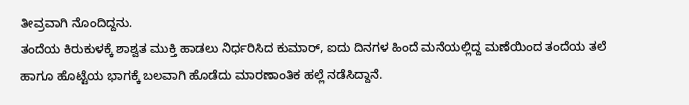ತೀವ್ರವಾಗಿ ನೊಂದಿದ್ದನು.
ತಂದೆಯ ಕಿರುಕುಳಕ್ಕೆ ಶಾಶ್ವತ ಮುಕ್ತಿ ಹಾಡಲು ನಿರ್ಧರಿಸಿದ ಕುಮಾರ್, ಐದು ದಿನಗಳ ಹಿಂದೆ ಮನೆಯಲ್ಲಿದ್ದ ಮಣೆಯಿಂದ ತಂದೆಯ ತಲೆ ಹಾಗೂ ಹೊಟ್ಟೆಯ ಭಾಗಕ್ಕೆ ಬಲವಾಗಿ ಹೊಡೆದು ಮಾರಣಾಂತಿಕ ಹಲ್ಲೆ ನಡೆಸಿದ್ದಾನೆ.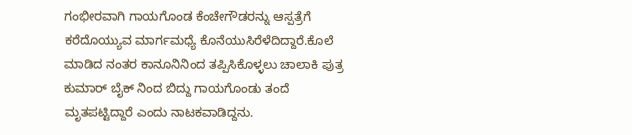ಗಂಭೀರವಾಗಿ ಗಾಯಗೊಂಡ ಕೆಂಚೇಗೌಡರನ್ನು ಆಸ್ಪತ್ರೆಗೆ ಕರೆದೊಯ್ಯುವ ಮಾರ್ಗಮಧ್ಯೆ ಕೊನೆಯುಸಿರೆಳೆದಿದ್ದಾರೆ.ಕೊಲೆ ಮಾಡಿದ ನಂತರ ಕಾನೂನಿನಿಂದ ತಪ್ಪಿಸಿಕೊಳ್ಳಲು ಚಾಲಾಕಿ ಪುತ್ರ ಕುಮಾರ್ ಬೈಕ್ ನಿಂದ ಬಿದ್ದು ಗಾಯಗೊಂಡು ತಂದೆ ಮೃತಪಟ್ಟಿದ್ದಾರೆ ಎಂದು ನಾಟಕವಾಡಿದ್ದನು.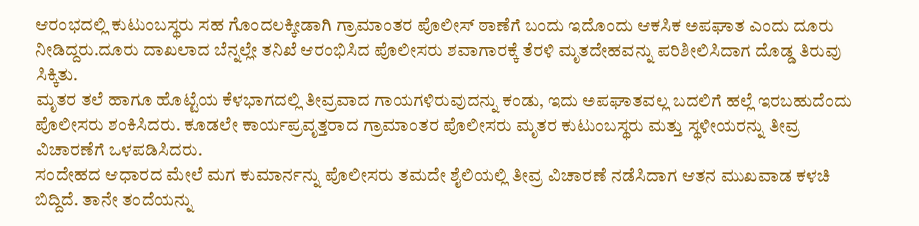ಆರಂಭದಲ್ಲಿ ಕುಟುಂಬಸ್ಥರು ಸಹ ಗೊಂದಲಕ್ಕೀಡಾಗಿ ಗ್ರಾಮಾಂತರ ಪೊಲೀಸ್ ಠಾಣೆಗೆ ಬಂದು ಇದೊಂದು ಆಕಸಿಕ ಅಪಘಾತ ಎಂದು ದೂರು ನೀಡಿದ್ದರು.ದೂರು ದಾಖಲಾದ ಬೆನ್ನಲ್ಲೇ ತನಿಖೆ ಆರಂಭಿಸಿದ ಪೊಲೀಸರು ಶವಾಗಾರಕ್ಕೆ ತೆರಳಿ ಮೃತದೇಹವನ್ನು ಪರಿಶೀಲಿಸಿದಾಗ ದೊಡ್ಡ ತಿರುವು ಸಿಕ್ಕಿತು.
ಮೃತರ ತಲೆ ಹಾಗೂ ಹೊಟ್ಟೆಯ ಕೆಳಭಾಗದಲ್ಲಿ ತೀವ್ರವಾದ ಗಾಯಗಳಿರುವುದನ್ನು ಕಂಡು, ಇದು ಅಪಘಾತವಲ್ಲ ಬದಲಿಗೆ ಹಲ್ಲೆ ಇರಬಹುದೆಂದು ಪೊಲೀಸರು ಶಂಕಿಸಿದರು. ಕೂಡಲೇ ಕಾರ್ಯಪ್ರವೃತ್ತರಾದ ಗ್ರಾಮಾಂತರ ಪೊಲೀಸರು ಮೃತರ ಕುಟುಂಬಸ್ಥರು ಮತ್ತು ಸ್ಥಳೀಯರನ್ನು ತೀವ್ರ ವಿಚಾರಣೆಗೆ ಒಳಪಡಿಸಿದರು.
ಸಂದೇಹದ ಆಧಾರದ ಮೇಲೆ ಮಗ ಕುಮಾರ್ನನ್ನು ಪೊಲೀಸರು ತಮದೇ ಶೈಲಿಯಲ್ಲಿ ತೀವ್ರ ವಿಚಾರಣೆ ನಡೆಸಿದಾಗ ಆತನ ಮುಖವಾಡ ಕಳಚಿ ಬಿದ್ದಿದೆ. ತಾನೇ ತಂದೆಯನ್ನು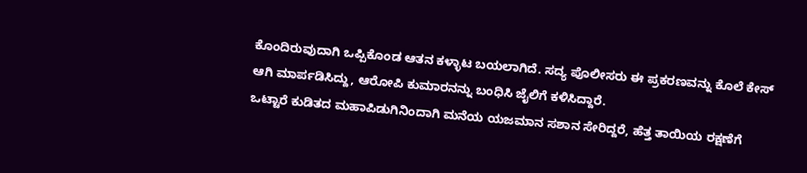ಕೊಂದಿರುವುದಾಗಿ ಒಪ್ಪಿಕೊಂಡ ಆತನ ಕಳ್ಳಾಟ ಬಯಲಾಗಿದೆ. ಸದ್ಯ ಪೊಲೀಸರು ಈ ಪ್ರಕರಣವನ್ನು ಕೊಲೆ ಕೇಸ್ ಆಗಿ ಮಾರ್ಪಡಿಸಿದ್ದು, ಆರೋಪಿ ಕುಮಾರನನ್ನು ಬಂಧಿಸಿ ಜೈಲಿಗೆ ಕಳಿಸಿದ್ದಾರೆ.
ಒಟ್ಟಾರೆ ಕುಡಿತದ ಮಹಾಪಿಡುಗಿನಿಂದಾಗಿ ಮನೆಯ ಯಜಮಾನ ಸಶಾನ ಸೇರಿದ್ದರೆ, ಹೆತ್ತ ತಾಯಿಯ ರಕ್ಷಣೆಗೆ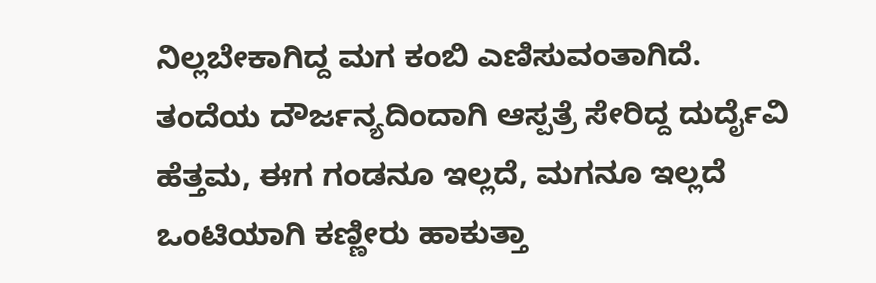ನಿಲ್ಲಬೇಕಾಗಿದ್ದ ಮಗ ಕಂಬಿ ಎಣಿಸುವಂತಾಗಿದೆ. ತಂದೆಯ ದೌರ್ಜನ್ಯದಿಂದಾಗಿ ಆಸ್ಪತ್ರೆ ಸೇರಿದ್ದ ದುರ್ದೈವಿ ಹೆತ್ತಮ, ಈಗ ಗಂಡನೂ ಇಲ್ಲದೆ, ಮಗನೂ ಇಲ್ಲದೆ ಒಂಟಿಯಾಗಿ ಕಣ್ಣೀರು ಹಾಕುತ್ತಾ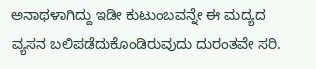ಅನಾಥಳಾಗಿದ್ದು ಇಡೀ ಕುಟುಂಬವನ್ನೇ ಈ ಮದ್ಯದ ವ್ಯಸನ ಬಲಿಪಡೆದುಕೊಂಡಿರುವುದು ದುರಂತವೇ ಸರಿ.